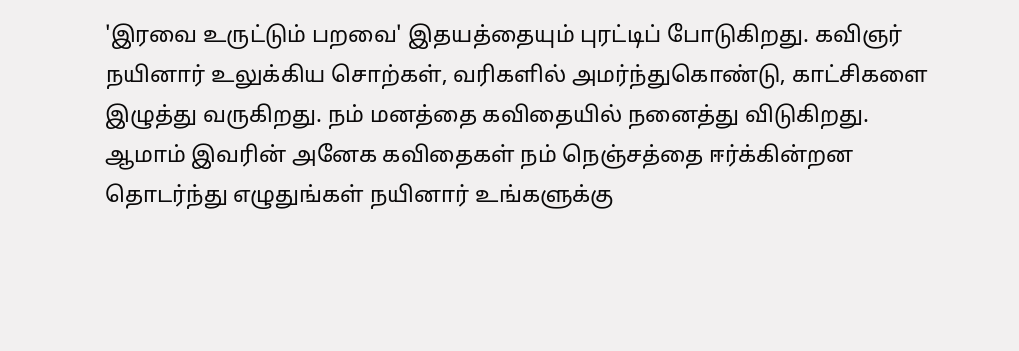'இரவை உருட்டும் பறவை' இதயத்தையும் புரட்டிப் போடுகிறது. கவிஞர் நயினார் உலுக்கிய சொற்கள், வரிகளில் அமர்ந்துகொண்டு, காட்சிகளை இழுத்து வருகிறது. நம் மனத்தை கவிதையில் நனைத்து விடுகிறது. ஆமாம் இவரின் அனேக கவிதைகள் நம் நெஞ்சத்தை ஈர்க்கின்றன தொடர்ந்து எழுதுங்கள் நயினார் உங்களுக்கு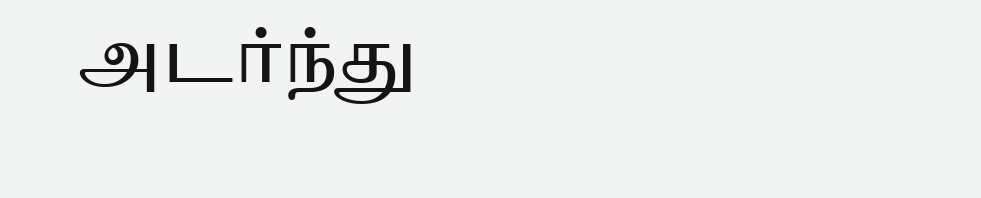அடர்ந்து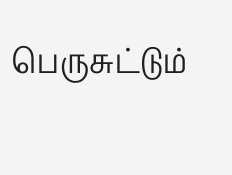பெருசுட்டும்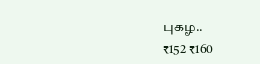புகழ..
₹152 ₹160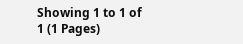Showing 1 to 1 of 1 (1 Pages)